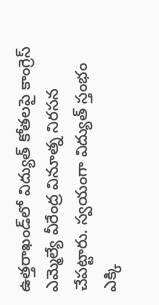ఉత్తరాఖండ్‌లో విద్యుత్ కోతలపై కాంగ్రెస్ ఎమ్మెల్యే వీరేంద్ర వినూత్న నిరసన చేపట్టారు. స్వయంగా విద్యుత్ స్తంభం ఎక్కి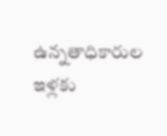ఉన్నతాధికారుల ఇళ్లకు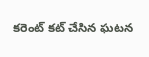కరెంట్ కట్ చేసిన ఘటన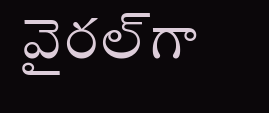వైరల్‌గా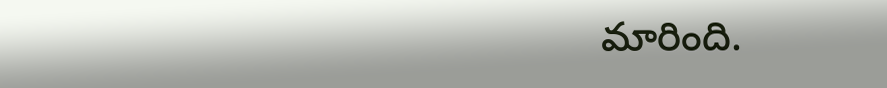మారింది.